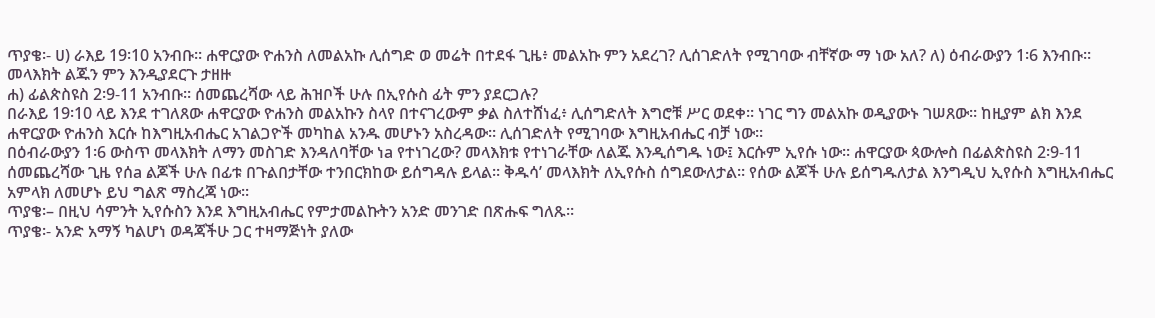ጥያቄ፡- ሀ) ራእይ 19፡10 አንብቡ። ሐዋርያው ዮሐንስ ለመልአኩ ሊሰግድ ወ መሬት በተደፋ ጊዜ፥ መልአኩ ምን አደረገ? ሊሰገድለት የሚገባው ብቸኛው ማ ነው አለ? ለ) ዕብራውያን 1፡6 እንብቡ። መላእክት ልጁን ምን እንዲያደርጉ ታዘዙ
ሐ) ፊልጵስዩስ 2፡9-11 አንብቡ። ሰመጨረሻው ላይ ሕዝቦች ሁሉ በኢየሱስ ፊት ምን ያደርጋሉ?
በራእይ 19፡10 ላይ እንደ ተገለጸው ሐዋርያው ዮሐንስ መልአኩን ስላየ በተናገረውም ቃል ስለተሸነፈ፥ ሊሰግድለት እግሮቹ ሥር ወደቀ። ነገር ግን መልአኩ ወዲያውኑ ገሠጸው። ከዚያም ልክ እንደ ሐዋርያው ዮሐንስ እርሱ ከእግዚአብሔር አገልጋዮች መካከል አንዱ መሆኑን አስረዳው። ሊሰገድለት የሚገባው እግዚአብሔር ብቻ ነው።
በዕብራውያን 1፡6 ውስጥ መላእክት ለማን መስገድ እንዳለባቸው ነa የተነገረው? መላእክቱ የተነገራቸው ለልጁ እንዲሰግዱ ነው፤ እርሱም ኢየሱ ነው። ሐዋርያው ጳውሎስ በፊልጵስዩስ 2፡9-11 ሰመጨረሻው ጊዜ የሰa ልጆች ሁሉ በፊቱ በጉልበታቸው ተንበርክከው ይሰግዳሉ ይላል። ቅዱሳ’ መላእክት ለኢየሱስ ሰግደውለታል። የሰው ልጆች ሁሉ ይሰግዱለታል እንግዲህ ኢየሱስ እግዚአብሔር አምላክ ለመሆኑ ይህ ግልጽ ማስረጃ ነው፡፡
ጥያቄ፡– በዚህ ሳምንት ኢየሱስን እንደ እግዚአብሔር የምታመልኩትን አንድ መንገድ በጽሑፍ ግለጹ።
ጥያቄ፡- አንድ አማኝ ካልሆነ ወዳጃችሁ ጋር ተዛማጅነት ያለው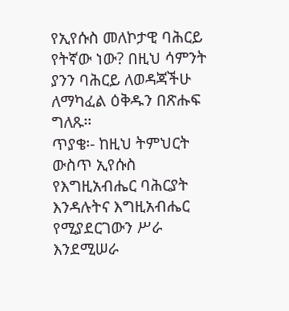የኢየሱስ መለኮታዊ ባሕርይ የትኛው ነው? በዚህ ሳምንት ያንን ባሕርይ ለወዳጃችሁ ለማካፈል ዕቅዱን በጽሑፍ ግለጹ።
ጥያቄ፡- ከዚህ ትምህርት ውስጥ ኢየሱስ የእግዚአብሔር ባሕርያት እንዳሉትና እግዚአብሔር የሚያደርገውን ሥራ እንደሚሠራ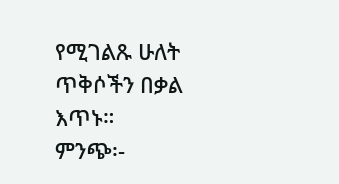የሚገልጹ ሁለት ጥቅሶችን በቃል እጥኑ።
ምንጭ፡-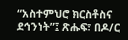“አስተምህሮ ክርስቶስና ደኅንነት”፤ ጽሑፍ፣ በዶ/ር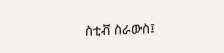ስቲቭ ስራውስ፤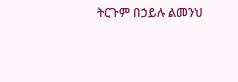ትርጉም በኃይሉ ልመንህ